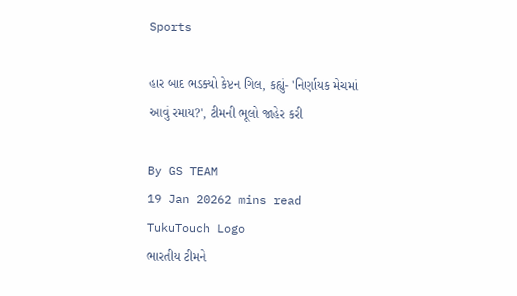Sports

હાર બાદ ભડક્યો કેપ્ટન ગિલ, કહ્યું- 'નિર્ણાયક મેચમાં આવું રમાય?', ટીમની ભૂલો જાહેર કરી

By GS TEAM
19 Jan 20262 mins read
TukuTouch Logo
ભારતીય ટીમને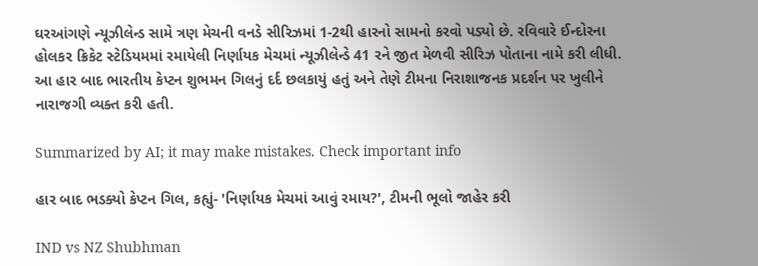ઘરઆંગણે ન્યૂઝીલેન્ડ સામે ત્રણ મેચની વનડે સીરિઝમાં 1-2થી હારનો સામનો કરવો પડ્યો છે. રવિવારે ઈન્દોરના હોલકર ક્રિકેટ સ્ટેડિયમમાં રમાયેલી નિર્ણાયક મેચમાં ન્યૂઝીલેન્ડે 41 રને જીત મેળવી સીરિઝ પોતાના નામે કરી લીધી. આ હાર બાદ ભારતીય કેપ્ટન શુભમન ગિલનું દર્દ છલકાયું હતું અને તેણે ટીમના નિરાશાજનક પ્રદર્શન પર ખુલીને નારાજગી વ્યક્ત કરી હતી.

Summarized by AI; it may make mistakes. Check important info

હાર બાદ ભડક્યો કેપ્ટન ગિલ, કહ્યું- 'નિર્ણાયક મેચમાં આવું રમાય?', ટીમની ભૂલો જાહેર કરી

IND vs NZ Shubhman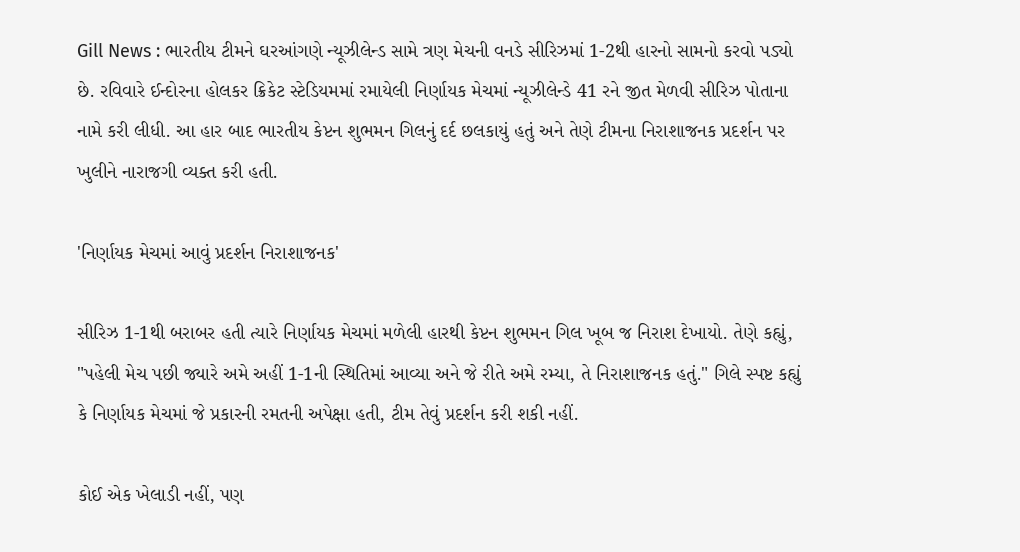Gill News : ભારતીય ટીમને ઘરઆંગણે ન્યૂઝીલેન્ડ સામે ત્રણ મેચની વનડે સીરિઝમાં 1-2થી હારનો સામનો કરવો પડ્યો છે. રવિવારે ઈન્દોરના હોલકર ક્રિકેટ સ્ટેડિયમમાં રમાયેલી નિર્ણાયક મેચમાં ન્યૂઝીલેન્ડે 41 રને જીત મેળવી સીરિઝ પોતાના નામે કરી લીધી. આ હાર બાદ ભારતીય કેપ્ટન શુભમન ગિલનું દર્દ છલકાયું હતું અને તેણે ટીમના નિરાશાજનક પ્રદર્શન પર ખુલીને નારાજગી વ્યક્ત કરી હતી.

'નિર્ણાયક મેચમાં આવું પ્રદર્શન નિરાશાજનક'

સીરિઝ 1-1થી બરાબર હતી ત્યારે નિર્ણાયક મેચમાં મળેલી હારથી કેપ્ટન શુભમન ગિલ ખૂબ જ નિરાશ દેખાયો. તેણે કહ્યું, "પહેલી મેચ પછી જ્યારે અમે અહીં 1-1ની સ્થિતિમાં આવ્યા અને જે રીતે અમે રમ્યા, તે નિરાશાજનક હતું." ગિલે સ્પષ્ટ કહ્યું કે નિર્ણાયક મેચમાં જે પ્રકારની રમતની અપેક્ષા હતી, ટીમ તેવું પ્રદર્શન કરી શકી નહીં.

કોઈ એક ખેલાડી નહીં, પણ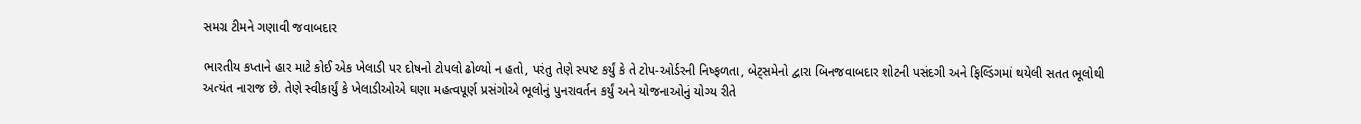સમગ્ર ટીમને ગણાવી જવાબદાર

ભારતીય કપ્તાને હાર માટે કોઈ એક ખેલાડી પર દોષનો ટોપલો ઢોળ્યો ન હતો, પરંતુ તેણે સ્પષ્ટ કર્યું કે તે ટોપ-ઓર્ડરની નિષ્ફળતા, બેટ્સમેનો દ્વારા બિનજવાબદાર શોટની પસંદગી અને ફિલ્ડિંગમાં થયેલી સતત ભૂલોથી અત્યંત નારાજ છે. તેણે સ્વીકાર્યું કે ખેલાડીઓએ ઘણા મહત્વપૂર્ણ પ્રસંગોએ ભૂલોનું પુનરાવર્તન કર્યું અને યોજનાઓનું યોગ્ય રીતે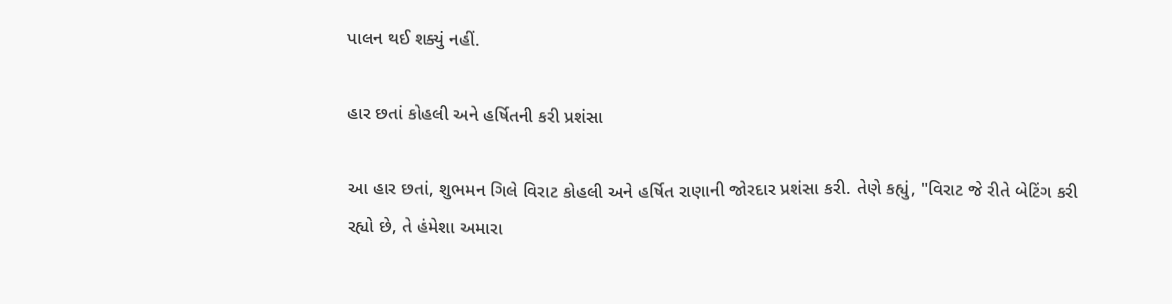પાલન થઈ શક્યું નહીં.

હાર છતાં કોહલી અને હર્ષિતની કરી પ્રશંસા

આ હાર છતાં, શુભમન ગિલે વિરાટ કોહલી અને હર્ષિત રાણાની જોરદાર પ્રશંસા કરી. તેણે કહ્યું, "વિરાટ જે રીતે બેટિંગ કરી રહ્યો છે, તે હંમેશા અમારા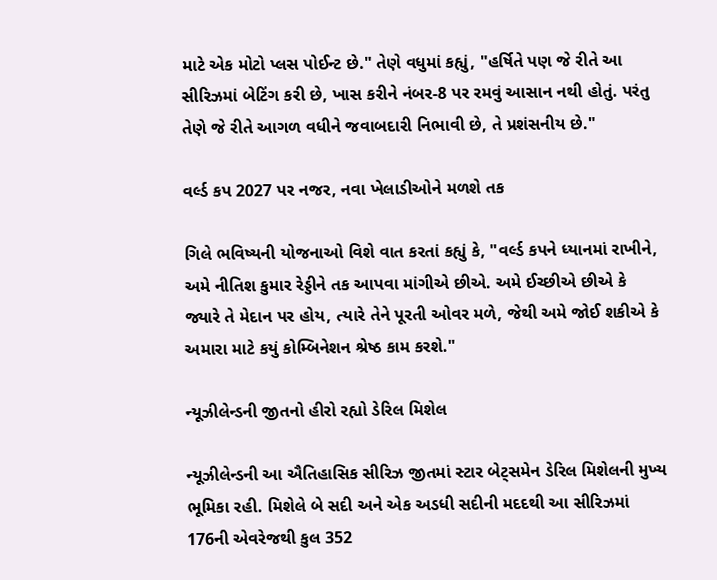માટે એક મોટો પ્લસ પોઈન્ટ છે." તેણે વધુમાં કહ્યું, "હર્ષિતે પણ જે રીતે આ સીરિઝમાં બેટિંગ કરી છે, ખાસ કરીને નંબર-8 પર રમવું આસાન નથી હોતું. પરંતુ તેણે જે રીતે આગળ વધીને જવાબદારી નિભાવી છે, તે પ્રશંસનીય છે."

વર્લ્ડ કપ 2027 પર નજર, નવા ખેલાડીઓને મળશે તક

ગિલે ભવિષ્યની યોજનાઓ વિશે વાત કરતાં કહ્યું કે, "વર્લ્ડ કપને ધ્યાનમાં રાખીને, અમે નીતિશ કુમાર રેડ્ડીને તક આપવા માંગીએ છીએ. અમે ઈચ્છીએ છીએ કે જ્યારે તે મેદાન પર હોય, ત્યારે તેને પૂરતી ઓવર મળે, જેથી અમે જોઈ શકીએ કે અમારા માટે કયું કોમ્બિનેશન શ્રેષ્ઠ કામ કરશે."

ન્યૂઝીલેન્ડની જીતનો હીરો રહ્યો ડેરિલ મિશેલ

ન્યૂઝીલેન્ડની આ ઐતિહાસિક સીરિઝ જીતમાં સ્ટાર બેટ્સમેન ડેરિલ મિશેલની મુખ્ય ભૂમિકા રહી. મિશેલે બે સદી અને એક અડધી સદીની મદદથી આ સીરિઝમાં 176ની એવરેજથી કુલ 352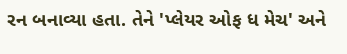રન બનાવ્યા હતા. તેને 'પ્લેયર ઓફ ધ મેચ' અને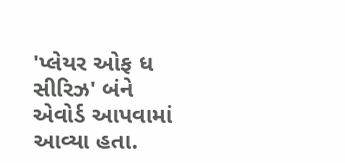'પ્લેયર ઓફ ધ સીરિઝ' બંને એવોર્ડ આપવામાં આવ્યા હતા.